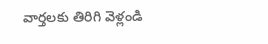వార్తలకు తిరిగి వెళ్లండి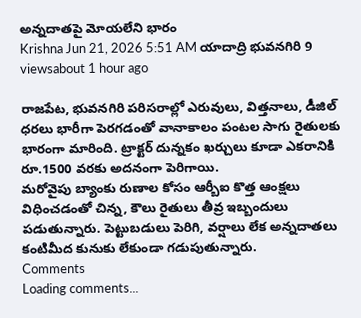అన్నదాతపై మోయలేని భారం
Krishna Jun 21, 2026 5:51 AM యాదాద్రి భువనగిరి 9 viewsabout 1 hour ago

రాజపేట, భువనగిరి పరిసరాల్లో ఎరువులు, విత్తనాలు, డీజిల్ ధరలు భారీగా పెరగడంతో వానాకాలం పంటల సాగు రైతులకు భారంగా మారింది. ట్రాక్టర్ దున్నకం ఖర్చులు కూడా ఎకరానికి రూ.1500 వరకు అదనంగా పెరిగాయి.
మరోవైపు బ్యాంకు రుణాల కోసం ఆర్బీఐ కొత్త ఆంక్షలు విధించడంతో చిన్న, కౌలు రైతులు తీవ్ర ఇబ్బందులు పడుతున్నారు. పెట్టుబడులు పెరిగి, వర్షాలు లేక అన్నదాతలు కంటిమీద కునుకు లేకుండా గడుపుతున్నారు.
Comments
Loading comments...